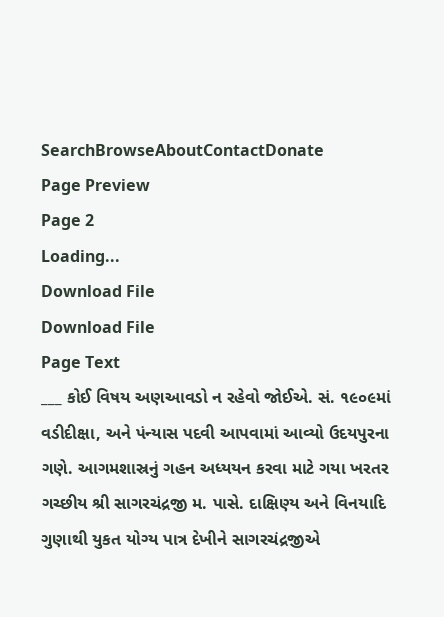SearchBrowseAboutContactDonate
Page Preview
Page 2
Loading...
Download File
Download File
Page Text
___ કોઈ વિષય અણઆવડો ન રહેવો જોઈએ. સં. ૧૯૦૯માં વડીદીક્ષા, અને પંન્યાસ પદવી આપવામાં આવ્યો ઉદયપુરના ગણે. આગમશાસ્રનું ગહન અધ્યયન કરવા માટે ગયા ખરતર ગચ્છીય શ્રી સાગરચંદ્રજી મ. પાસે. દાક્ષિણ્ય અને વિનયાદિ ગુણાથી યુકત યોગ્ય પાત્ર દેખીને સાગરચંદ્રજીએ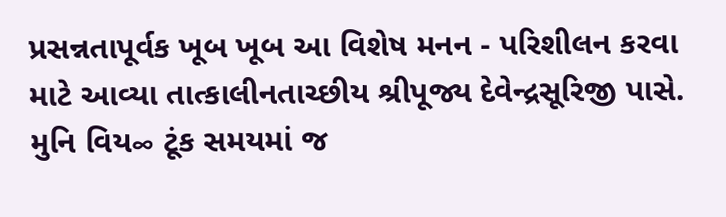પ્રસન્નતાપૂર્વક ખૂબ ખૂબ આ વિશેષ મનન - પરિશીલન કરવા માટે આવ્યા તાત્કાલીનતાચ્છીય શ્રીપૂજ્ય દેવેન્દ્રસૂરિજી પાસે. મુનિ વિય∞ ટૂંક સમયમાં જ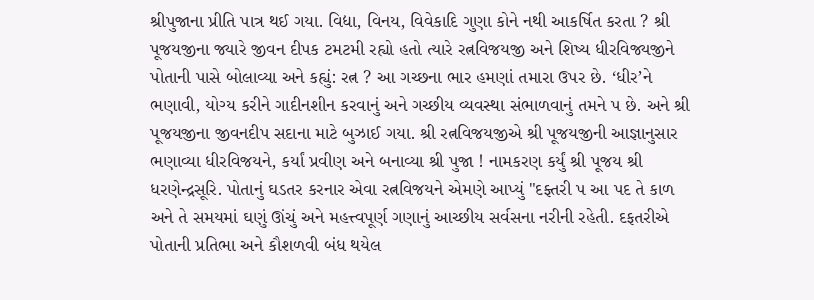શ્રીપુજાના પ્રીતિ પાત્ર થઈ ગયા. વિદ્યા, વિનય, વિવેકાદિ ગુણા કોને નથી આકર્ષિત કરતા ? શ્રી પૂજયજીના જ્યારે જીવન દીપક ટમટમી રહ્યો હતો ત્યારે રત્નવિજયજી અને શિષ્ય ધીરવિજ્યજીને પોતાની પાસે બોલાવ્યા અને કહ્યું: રત્ન ? આ ગચ્છના ભાર હમણાં તમારા ઉપર છે. ‘ધીર’ને ભણાવી, યોગ્ય કરીને ગાદીનશીન કરવાનું અને ગચ્છીય વ્યવસ્થા સંભાળવાનું તમને પ છે. અને શ્રી પૂજયજીના જીવનદીપ સદાના માટે બુઝાઈ ગયા. શ્રી રત્નવિજયજીએ શ્રી પૂજયજીની આજ્ઞાનુસાર ભણાવ્યા ધીરવિજયને, કર્યાં પ્રવીણ અને બનાવ્યા શ્રી પુજા ! નામકરણ કર્યું શ્રી પૂજય શ્રી ધરણેન્દ્રસૂરિ. પોતાનું ઘડતર કરનાર એવા રત્નવિજયને એમણે આપ્યું "દફ્તરી પ આ પદ તે કાળ અને તે સમયમાં ઘણું ઊંચું અને મહત્ત્વપૂર્ણ ગણાનું આચ્છીય સર્વસના નરીની રહેતી. દફતરીએ પોતાની પ્રતિભા અને કૌશળવી બંધ થયેલ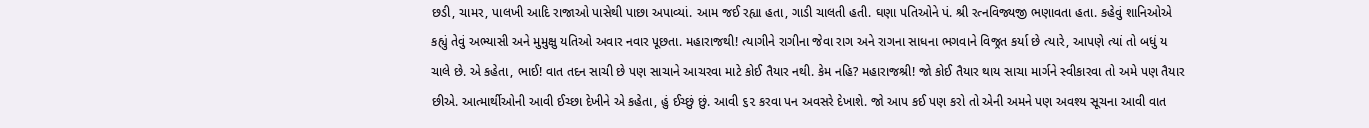છડી, ચામર, પાલખી આદિ રાજાઓ પાસેથી પાછા અપાવ્યાં. આમ જઈ રહ્યા હતા, ગાડી ચાલતી હતી. ઘણા પતિઓને પં. શ્રી રત્નવિજ્યજી ભણાવતા હતા. કહેવું શાનિઓએ કહ્યું તેવું અભ્યાસી અને મુમુક્ષુ યતિઓ અવાર નવાર પૂછતા. મહારાજથી! ત્યાગીને રાગીના જેવા રાગ અને રાગના સાધના ભગવાને વિજ્રત કર્યા છે ત્યારે, આપણે ત્યાં તો બધું ય ચાલે છે. એ કહેતા, ભાઈ! વાત તદન સાચી છે પણ સાચાને આચરવા માટે કોઈ તૈયાર નથી. કેમ નહિ? મહારાજશ્રી! જો કોઈ તૈયાર થાય સાચા માર્ગને સ્વીકારવા તો અમે પણ તૈયાર છીએ. આત્માર્થીઓની આવી ઈચ્છા દેખીને એ કહેતા, હું ઈચ્છું છું. આવી ૬૨ કરવા પન અવસરે દેખાશે. જો આપ કઈ પણ કરો તો એની અમને પણ અવશ્ય સૂચના આવી વાત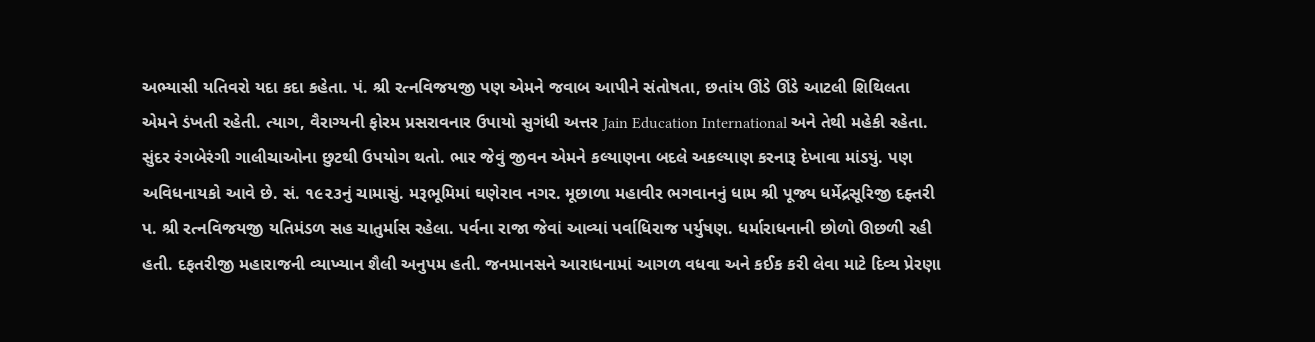અભ્યાસી યતિવરો યદા કદા કહેતા. પં. શ્રી રત્નવિજયજી પણ એમને જવાબ આપીને સંતોષતા, છતાંય ઊંડે ઊંડે આટલી શિથિલતા એમને ડંખતી રહેતી. ત્યાગ, વૈરાગ્યની ફોરમ પ્રસરાવનાર ઉપાયો સુગંધી અત્તર Jain Education International અને તેથી મહેકી રહેતા. સુંદર રંગબેરંગી ગાલીચાઓના છુટથી ઉપયોગ થતો. ભાર જેવું જીવન એમને કલ્યાણના બદલે અકલ્યાણ કરનારૂ દેખાવા માંડયું. પણ અવિધનાયકો આવે છે. સં. ૧૯૨૩નું ચામાસું. મરૂભૂમિમાં ઘણેરાવ નગર. મૂછાળા મહાવીર ભગવાનનું ધામ શ્રી પૂજ્ય ધર્મેદ્રસૂરિજી દફ્તરી પ. શ્રી રત્નવિજયજી યતિમંડળ સહ ચાતુર્માસ રહેલા. પર્વના રાજા જેવાં આવ્યાં પર્વાધિરાજ પર્યુષણ. ધર્મારાધનાની છોળો ઊછળી રહી હતી. દફતરીજી મહારાજની વ્યાખ્યાન શૈલી અનુપમ હતી. જનમાનસને આરાધનામાં આગળ વધવા અને કઈક કરી લેવા માટે દિવ્ય પ્રેરણા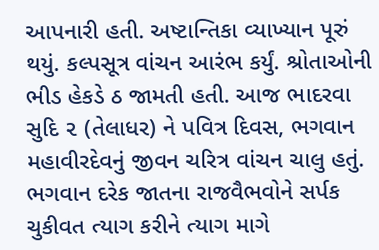આપનારી હતી. અષ્ટાન્તિકા વ્યાખ્યાન પૂરું થયું. કલ્પસૂત્ર વાંચન આરંભ કર્યું. શ્રોતાઓની ભીડ હેકડે ઠ જામતી હતી. આજ ભાદરવા સુદિ ૨ (તેલાધર) ને પવિત્ર દિવસ, ભગવાન મહાવીરદેવનું જીવન ચરિત્ર વાંચન ચાલુ હતું. ભગવાન દરેક જાતના રાજવૈભવોને સર્પક ચુકીવત ત્યાગ કરીને ત્યાગ માગે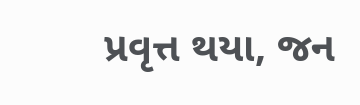પ્રવૃત્ત થયા, જન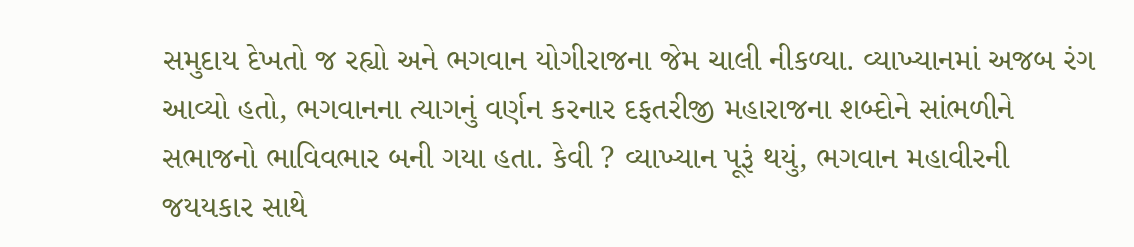સમુદાય દેખતો જ રહ્યો અને ભગવાન યોગીરાજના જેમ ચાલી નીકળ્યા. વ્યાખ્યાનમાં અજબ રંગ આવ્યો હતો, ભગવાનના ત્યાગનું વર્ણન કરનાર દફતરીજી મહારાજના શબ્દોને સાંભળીને સભાજનો ભાવિવભાર બની ગયા હતા. કેવી ? વ્યાખ્યાન પૂરૂં થયું, ભગવાન મહાવીરની જયયકાર સાથે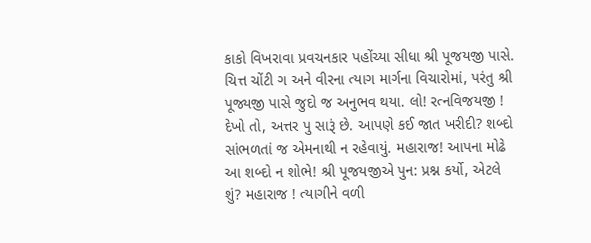કાકો વિખરાવા પ્રવચનકાર પહોંચ્યા સીધા શ્રી પૂજયજી પાસે. ચિત્ત ચોંટી ગ અને વીરના ત્યાગ માર્ગના વિચારોમાં, પરંતુ શ્રી પૂજ્યજી પાસે જુદો જ અનુભવ થયા. લો! રત્નવિજયજી ! દેખો તો, અત્તર પુ સારૂં છે. આપણે કઈ જાત ખરીદી? શબ્દો સાંભળતાં જ એમનાથી ન રહેવાયું. મહારાજ! આપના મોઢે આ શબ્દો ન શોભે! શ્રી પૂજયજીએ પુન: પ્રશ્ન કર્યો, એટલે શું? મહારાજ ! ત્યાગીને વળી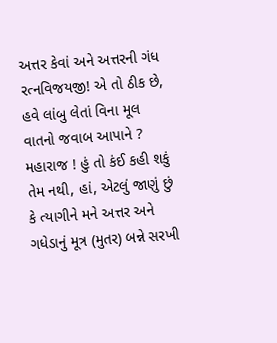અત્તર કેવાં અને અત્તરની ગંધ રત્નવિજયજી! એ તો ઠીક છે, હવે લાંબુ લેતાં વિના મૂલ વાતનો જવાબ આપાને ? મહારાજ ! હું તો કંઈ કહી શકું તેમ નથી, હાં, એટલું જાણું છું કે ત્યાગીને મને અત્તર અને ગધેડાનું મૂત્ર (મુતર) બન્ને સરખી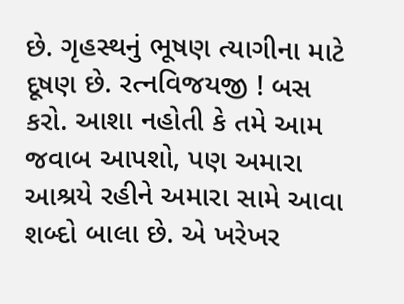છે. ગૃહસ્થનું ભૂષણ ત્યાગીના માટે દૂષણ છે. રત્નવિજયજી ! બસ કરો. આશા નહોતી કે તમે આમ જવાબ આપશો, પણ અમારા આશ્રયે રહીને અમારા સામે આવા શબ્દો બાલા છે. એ ખરેખર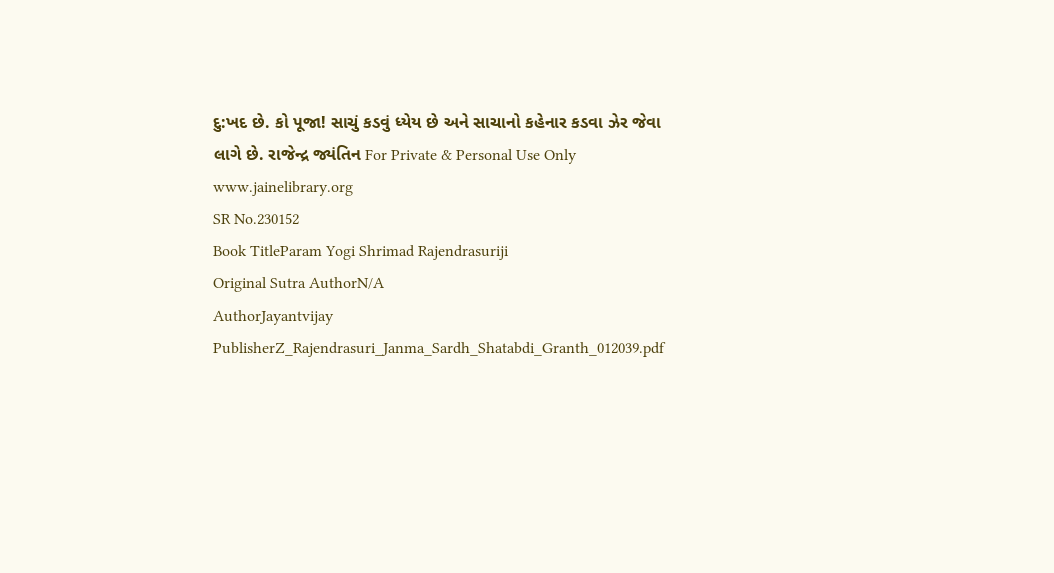દુ:ખદ છે. કો પૂજા! સાચું કડવું ધ્યેય છે અને સાચાનો કહેનાર કડવા ઝેર જેવા લાગે છે. રાજેન્દ્ર જ્યંતિન For Private & Personal Use Only www.jainelibrary.org
SR No.230152
Book TitleParam Yogi Shrimad Rajendrasuriji
Original Sutra AuthorN/A
AuthorJayantvijay
PublisherZ_Rajendrasuri_Janma_Sardh_Shatabdi_Granth_012039.pdf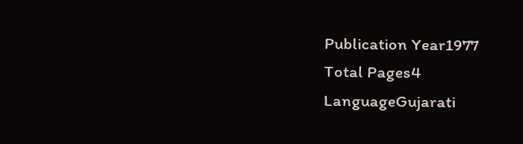Publication Year1977
Total Pages4
LanguageGujarati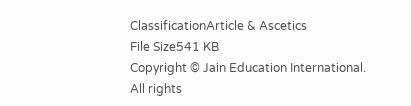ClassificationArticle & Ascetics
File Size541 KB
Copyright © Jain Education International. All rights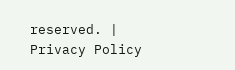reserved. | Privacy Policy